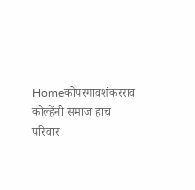Homeकोपरगावशंकरराव कोल्हेंनी समाज हाच परिवार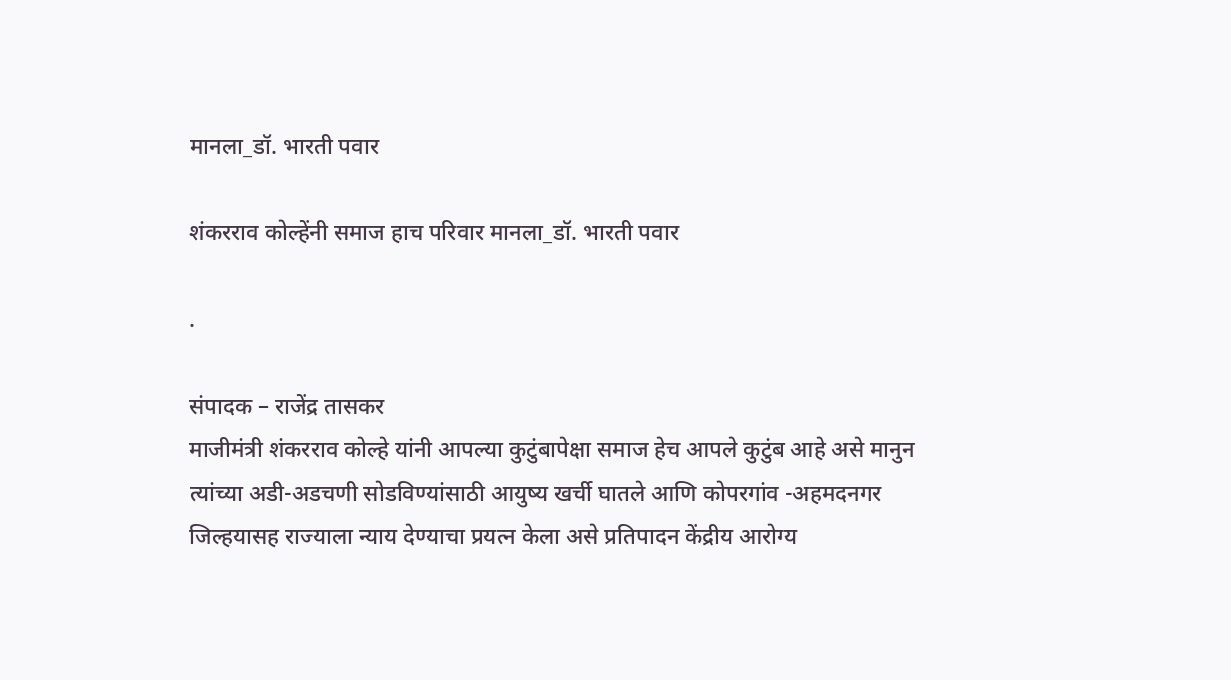मानला_डॉ. भारती पवार

शंकरराव कोल्हेंनी समाज हाच परिवार मानला_डॉ. भारती पवार

.

संपादक – राजेंद्र तासकर
माजीमंत्री शंकरराव कोल्हे यांनी आपल्या कुटुंबापेक्षा समाज हेच आपले कुटुंब आहे असे मानुन त्यांच्या अडी-अडचणी सोडविण्यांसाठी आयुष्य खर्ची घातले आणि कोपरगांव -अहमदनगर जिल्हयासह राज्याला न्याय देण्याचा प्रयत्न केला असे प्रतिपादन केंद्रीय आरोग्य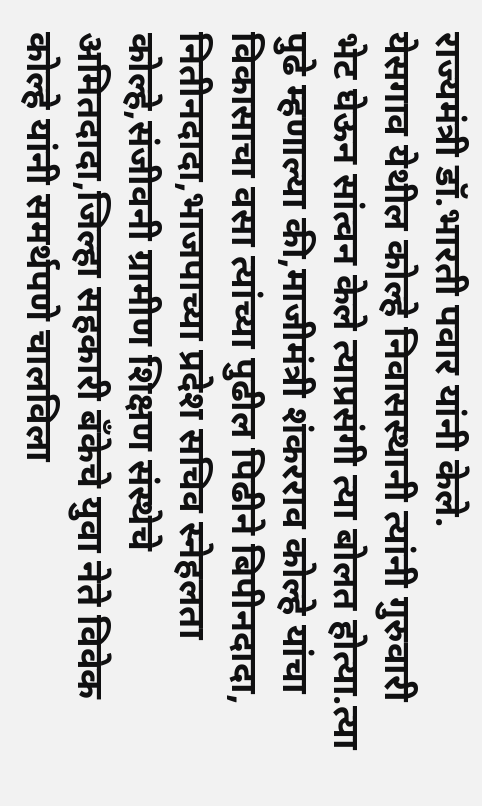राज्यमंत्री डॉ.भारती पवार यांनी केले.
येसगाव येथील कोल्हे निवासस्थानी त्यांनी गुरुवारी भेट घेऊन सांत्वन केले त्याप्रसंगी त्या बोलत होत्या.त्या पुढे म्हणाल्या की,माजीमंत्री शंकरराव कोल्हे यांचा विकासाचा वसा त्यांच्या पुढील पिढीने बिपीनदादा, नितीनदादा,भाजपाच्या प्रदेश सचिव स्नेहलता कोल्हे,संजीवनी ग्रामीण शिक्षण संस्थेचे अमितदादा,जिल्हा सहकारी बँकेचे युवा नेते विवेक कोल्हे यांनी समर्थपणे चालविला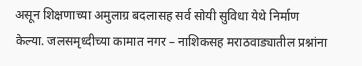असून शिक्षणाच्या अमुलाग्र बदलासह सर्व सोयी सुविधा येथे निर्माण केल्या. जलसमृध्दीच्या कामात नगर – नाशिकसह मराठवाड्यातील प्रश्नांना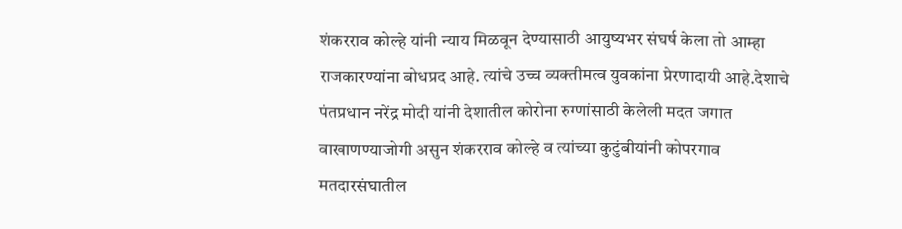शंकरराव कोल्हे यांनी न्याय मिळवून देण्यासाठी आयुष्यभर संघर्ष केला तो आम्हा राजकारण्यांना बोधप्रद आहे. त्यांचे उच्च व्यक्तीमत्व युवकांना प्रेरणादायी आहे.देशाचे पंतप्रधान नरेंद्र मोदी यांनी देशातील कोरोना रुग्णांसाठी केलेली मदत जगात वाखाणण्याजोगी असुन शंकरराव कोल्हे व त्यांच्या कुटुंबीयांनी कोपरगाव मतदारसंघातील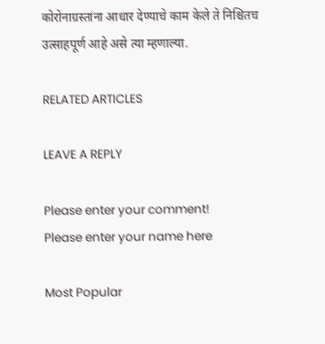कोरोनाग्रस्तांना आधार देण्याचे काम केले ते निश्चितच उत्साहपूर्ण आहे असे त्या म्हणाल्या.

RELATED ARTICLES

LEAVE A REPLY

Please enter your comment!
Please enter your name here

Most Popular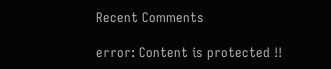Recent Comments

error: Content is protected !!